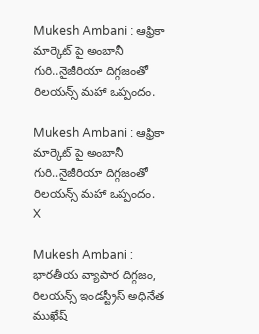Mukesh Ambani : ఆఫ్రికా మార్కెట్ పై అంబానీ గురి..నైజీరియా దిగ్గజంతో రిలయన్స్ మహా ఒప్పందం.

Mukesh Ambani : ఆఫ్రికా మార్కెట్ పై అంబానీ గురి..నైజీరియా దిగ్గజంతో రిలయన్స్ మహా ఒప్పందం.
X

Mukesh Ambani : భారతీయ వ్యాపార దిగ్గజం, రిలయన్స్ ఇండస్ట్రీస్ అధినేత ముఖేష్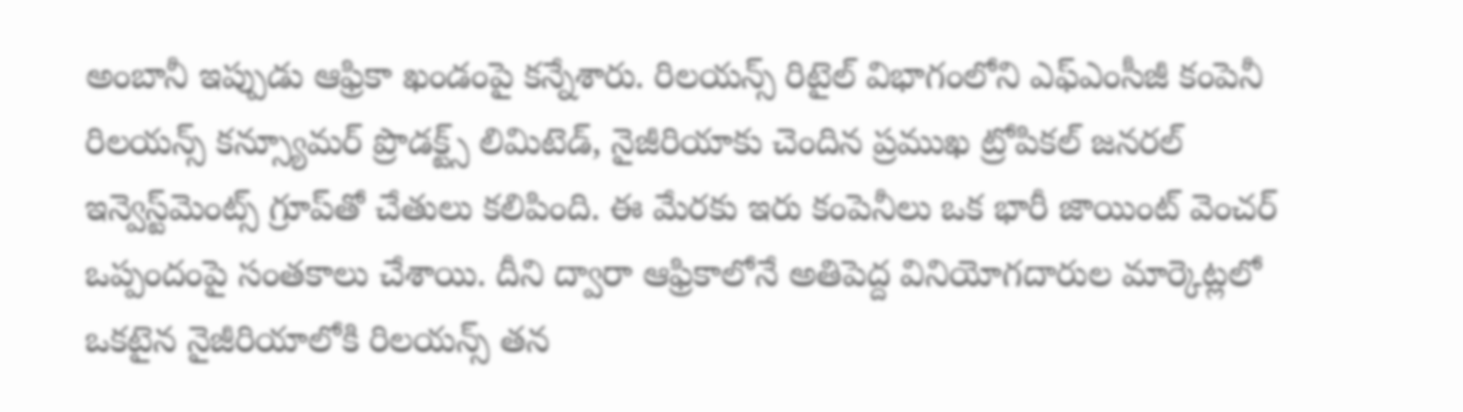అంబానీ ఇప్పుడు ఆఫ్రికా ఖండంపై కన్నేశారు. రిలయన్స్ రిటైల్ విభాగంలోని ఎఫ్ఎంసీజీ కంపెనీ రిలయన్స్ కన్స్యూమర్ ప్రొడక్ట్స్ లిమిటెడ్, నైజీరియాకు చెందిన ప్రముఖ ట్రోపికల్ జనరల్ ఇన్వెస్ట్‌మెంట్స్ గ్రూప్‌తో చేతులు కలిపింది. ఈ మేరకు ఇరు కంపెనీలు ఒక భారీ జాయింట్ వెంచర్ ఒప్పందంపై సంతకాలు చేశాయి. దీని ద్వారా ఆఫ్రికాలోనే అతిపెద్ద వినియోగదారుల మార్కెట్లలో ఒకటైన నైజీరియాలోకి రిలయన్స్ తన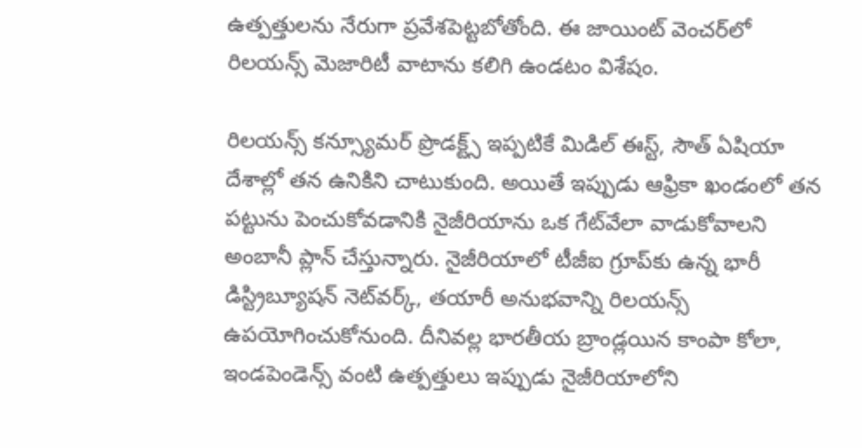ఉత్పత్తులను నేరుగా ప్రవేశపెట్టబోతోంది. ఈ జాయింట్ వెంచర్‌లో రిలయన్స్ మెజారిటీ వాటాను కలిగి ఉండటం విశేషం.

రిలయన్స్ కన్స్యూమర్ ప్రొడక్ట్స్ ఇప్పటికే మిడిల్ ఈస్ట్, సౌత్ ఏషియా దేశాల్లో తన ఉనికిని చాటుకుంది. అయితే ఇప్పుడు ఆఫ్రికా ఖండంలో తన పట్టును పెంచుకోవడానికి నైజీరియాను ఒక గేట్‌వేలా వాడుకోవాలని అంబానీ ప్లాన్ చేస్తున్నారు. నైజీరియాలో టీజీఐ గ్రూప్‌కు ఉన్న భారీ డిస్ట్రిబ్యూషన్ నెట్‌వర్క్, తయారీ అనుభవాన్ని రిలయన్స్ ఉపయోగించుకోనుంది. దీనివల్ల భారతీయ బ్రాండ్లయిన కాంపా కోలా, ఇండపెండెన్స్ వంటి ఉత్పత్తులు ఇప్పుడు నైజీరియాలోని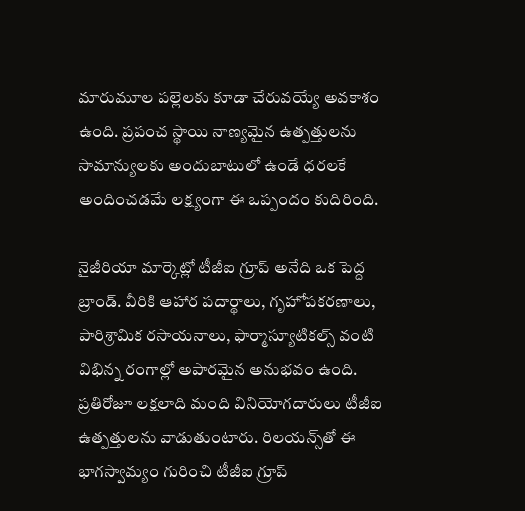మారుమూల పల్లెలకు కూడా చేరువయ్యే అవకాశం ఉంది. ప్రపంచ స్థాయి నాణ్యమైన ఉత్పత్తులను సామాన్యులకు అందుబాటులో ఉండే ధరలకే అందించడమే లక్ష్యంగా ఈ ఒప్పందం కుదిరింది.

నైజీరియా మార్కెట్లో టీజీఐ గ్రూప్ అనేది ఒక పెద్ద బ్రాండ్. వీరికి ఆహార పదార్థాలు, గృహోపకరణాలు, పారిశ్రామిక రసాయనాలు, ఫార్మాస్యూటికల్స్ వంటి విభిన్న రంగాల్లో అపారమైన అనుభవం ఉంది. ప్రతిరోజూ లక్షలాది మంది వినియోగదారులు టీజీఐ ఉత్పత్తులను వాడుతుంటారు. రిలయన్స్‌తో ఈ భాగస్వామ్యం గురించి టీజీఐ గ్రూప్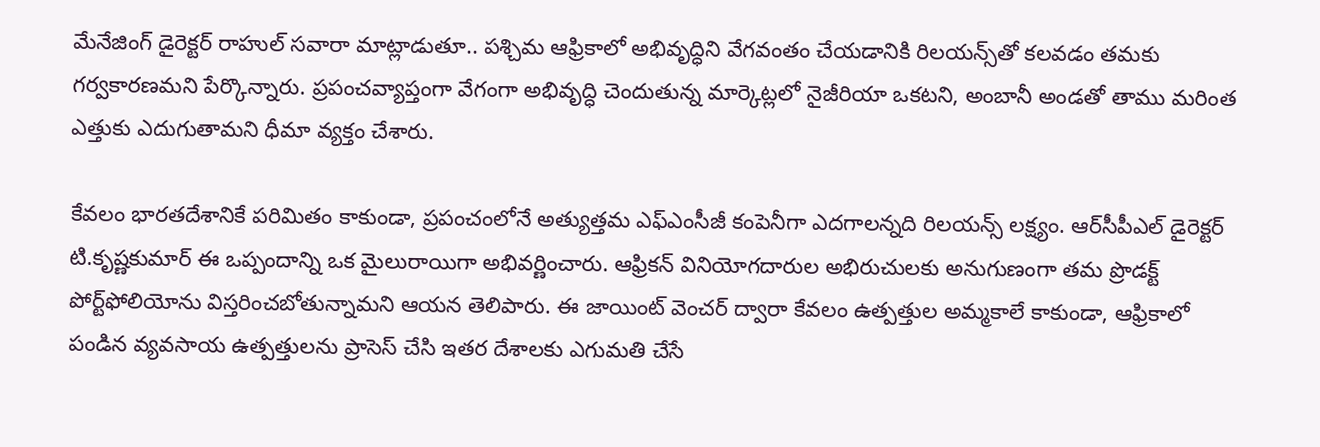మేనేజింగ్ డైరెక్టర్ రాహుల్ సవారా మాట్లాడుతూ.. పశ్చిమ ఆఫ్రికాలో అభివృద్ధిని వేగవంతం చేయడానికి రిలయన్స్‌తో కలవడం తమకు గర్వకారణమని పేర్కొన్నారు. ప్రపంచవ్యాప్తంగా వేగంగా అభివృద్ధి చెందుతున్న మార్కెట్లలో నైజీరియా ఒకటని, అంబానీ అండతో తాము మరింత ఎత్తుకు ఎదుగుతామని ధీమా వ్యక్తం చేశారు.

కేవలం భారతదేశానికే పరిమితం కాకుండా, ప్రపంచంలోనే అత్యుత్తమ ఎఫ్ఎంసీజీ కంపెనీగా ఎదగాలన్నది రిలయన్స్ లక్ష్యం. ఆర్‌సీపీఎల్ డైరెక్టర్ టి.కృష్ణకుమార్ ఈ ఒప్పందాన్ని ఒక మైలురాయిగా అభివర్ణించారు. ఆఫ్రికన్ వినియోగదారుల అభిరుచులకు అనుగుణంగా తమ ప్రొడక్ట్ పోర్ట్‌ఫోలియోను విస్తరించబోతున్నామని ఆయన తెలిపారు. ఈ జాయింట్ వెంచర్ ద్వారా కేవలం ఉత్పత్తుల అమ్మకాలే కాకుండా, ఆఫ్రికాలో పండిన వ్యవసాయ ఉత్పత్తులను ప్రాసెస్ చేసి ఇతర దేశాలకు ఎగుమతి చేసే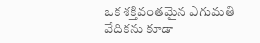ఒక శక్తివంతమైన ఎగుమతి వేదికను కూడా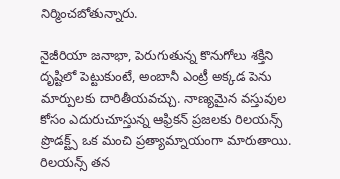నిర్మించబోతున్నారు.

నైజీరియా జనాభా, పెరుగుతున్న కొనుగోలు శక్తిని దృష్టిలో పెట్టుకుంటే, అంబానీ ఎంట్రీ అక్కడ పెను మార్పులకు దారితీయవచ్చు. నాణ్యమైన వస్తువుల కోసం ఎదురుచూస్తున్న ఆఫ్రికన్ ప్రజలకు రిలయన్స్ ప్రొడక్ట్స్ ఒక మంచి ప్రత్యామ్నాయంగా మారుతాయి. రిలయన్స్ తన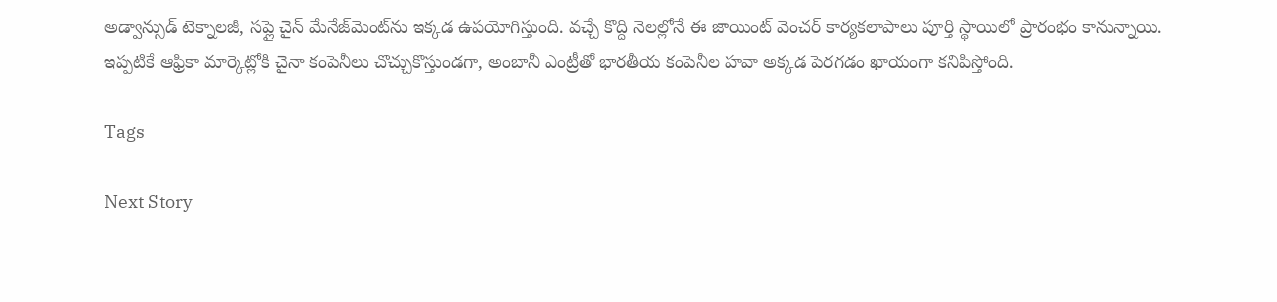అడ్వాన్సుడ్ టెక్నాలజీ, సప్లై చైన్ మేనేజ్‌మెంట్‌ను ఇక్కడ ఉపయోగిస్తుంది. వచ్చే కొద్ది నెలల్లోనే ఈ జాయింట్ వెంచర్ కార్యకలాపాలు పూర్తి స్థాయిలో ప్రారంభం కానున్నాయి. ఇప్పటికే ఆఫ్రికా మార్కెట్లోకి చైనా కంపెనీలు చొచ్చుకొస్తుండగా, అంబానీ ఎంట్రీతో భారతీయ కంపెనీల హవా అక్కడ పెరగడం ఖాయంగా కనిపిస్తోంది.

Tags

Next Story